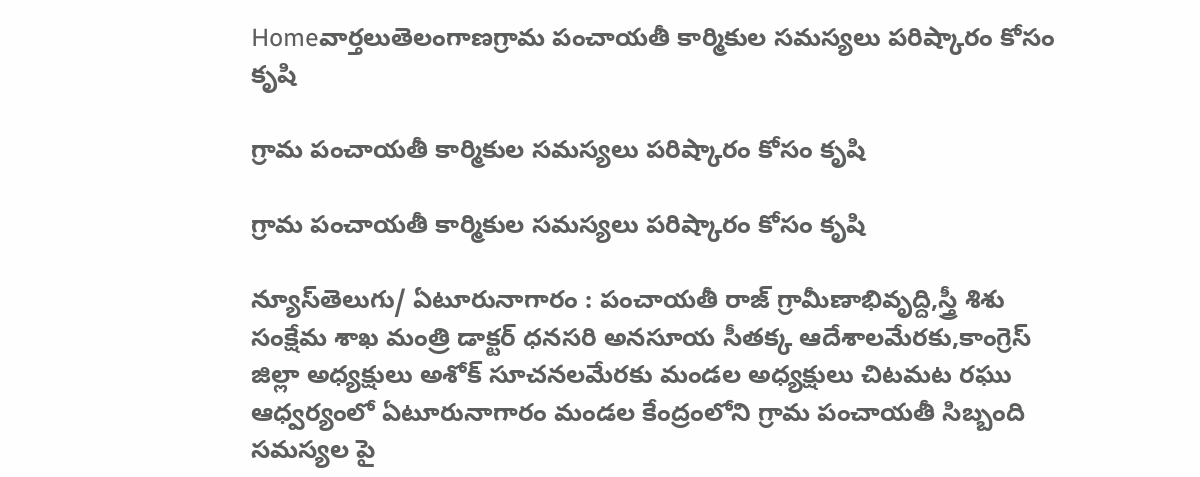Homeవార్తలుతెలంగాణగ్రామ పంచాయతీ కార్మికుల సమస్యలు పరిష్కారం కోసం కృషి

గ్రామ పంచాయతీ కార్మికుల సమస్యలు పరిష్కారం కోసం కృషి

గ్రామ పంచాయతీ కార్మికుల సమస్యలు పరిష్కారం కోసం కృషి

న్యూస్‌తెలుగు/ ఏటూరునాగారం : పంచాయతీ రాజ్ గ్రామీణాభివృద్ది,స్త్రీ శిశు సంక్షేమ శాఖ మంత్రి డాక్టర్ ధనసరి అనసూయ సీతక్క ఆదేశాలమేరకు,కాంగ్రెస్ జిల్లా అధ్యక్షులు అశోక్ సూచనలమేరకు మండల అధ్యక్షులు చిటమట రఘు ఆధ్వర్యంలో ఏటూరునాగారం మండల కేంద్రంలోని గ్రామ పంచాయతీ సిబ్బంది సమస్యల పై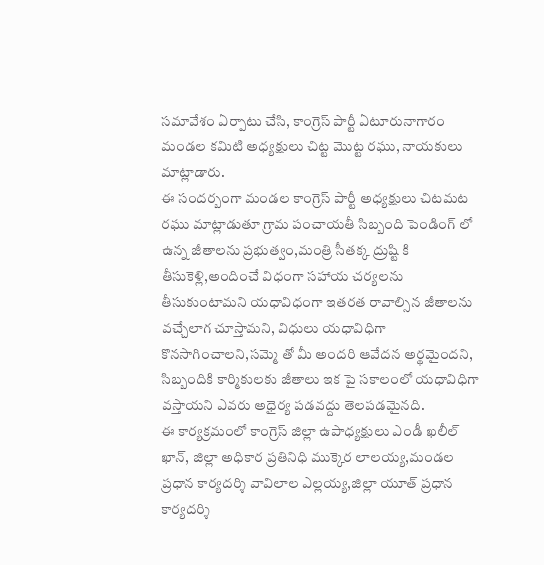సమావేశం ఏర్పాటు చేసి, కాంగ్రెస్ పార్టీ ఏటూరునాగారం మండల కమిటి అధ్యక్షులు చిట్ట మొట్ట రఘు, నాయకులు మాట్లాడారు.
ఈ సందర్బంగా మండల కాంగ్రెస్ పార్టీ అధ్యక్షులు చిటమట రఘు మాట్లాడుతూ గ్రామ పంచాయతీ సిబ్బంది పెండింగ్ లో ఉన్న జీతాలను ప్రభుత్వం,మంత్రి సీతక్క ద్రుష్టి కి తీసుకెళ్లి,అందించే విధంగా సహాయ చర్యలను తీసుకుంటామని యధావిధంగా ఇతరత రావాల్సిన జీతాలను వచ్చేలాగ చూస్తామని, విధులు యధావిధిగా కొనసాగించాలని,సమ్మె తో మీ అందరి ఆవేదన అర్థమైందని, సిబ్బందికి కార్మికులకు జీతాలు ఇక పై సకాలంలో యధావిధిగా వస్తాయని ఎవరు అధైర్య పడవద్దు తెలపడమైనది.
ఈ కార్యక్రమంలో కాంగ్రెస్ జిల్లా ఉపాధ్యక్షులు ఎండీ ఖలీల్ ఖాన్, జిల్లా అధికార ప్రతినిధి ముక్కెర లాలయ్య,మండల ప్రధాన కార్యదర్శి వావిలాల ఎల్లయ్య,జిల్లా యూత్ ప్రధాన కార్యదర్శి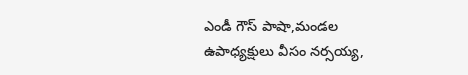ఎండీ గౌస్ పాషా,మండల ఉపాధ్యక్షులు వీసం నర్సయ్య,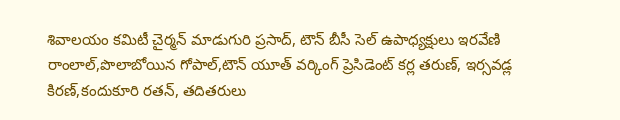శివాలయం కమిటీ చైర్మన్ మాడుగురి ప్రసాద్, టౌన్ బీసీ సెల్ ఉపాధ్యక్షులు ఇరవేణి రాంలాల్,పొలాబోయిన గోపాల్,టౌన్ యూత్ వర్కింగ్ ప్రెసిడెంట్ కర్ల తరుణ్, ఇర్సవడ్ల కిరణ్,కందుకూరి రతన్, తదితరులు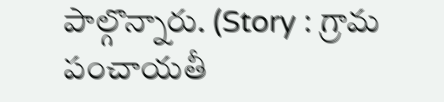పాల్గొన్నారు. (Story : గ్రామ పంచాయతీ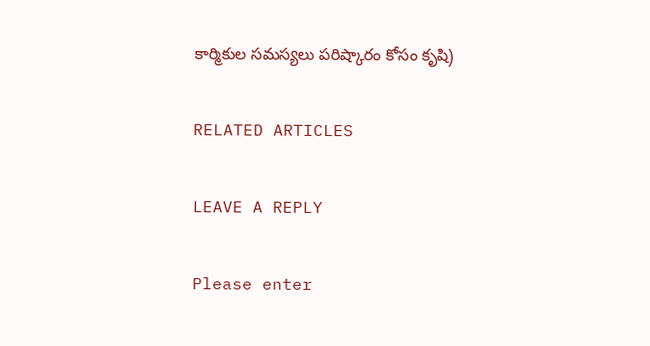కార్మికుల సమస్యలు పరిష్కారం కోసం కృషి)

RELATED ARTICLES

LEAVE A REPLY

Please enter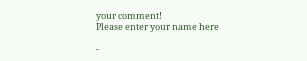your comment!
Please enter your name here

-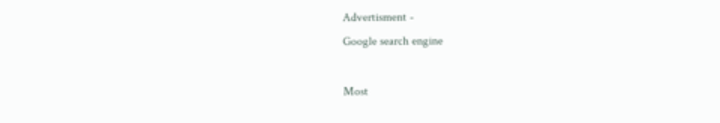Advertisment -
Google search engine

Most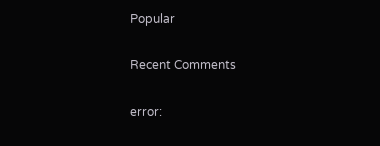Popular

Recent Comments

error: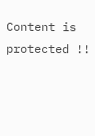Content is protected !!